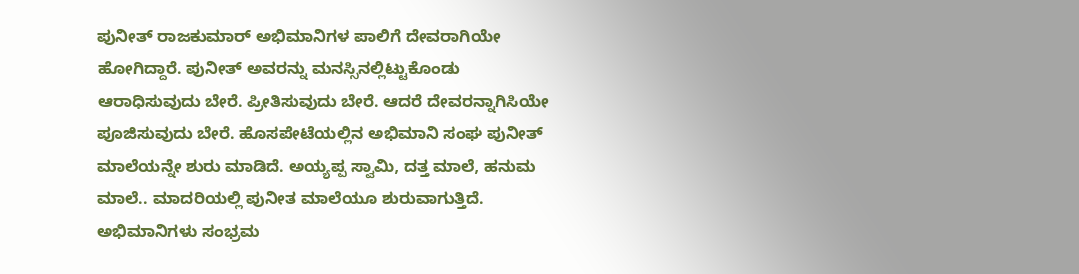ಪುನೀತ್ ರಾಜಕುಮಾರ್ ಅಭಿಮಾನಿಗಳ ಪಾಲಿಗೆ ದೇವರಾಗಿಯೇ ಹೋಗಿದ್ದಾರೆ. ಪುನೀತ್ ಅವರನ್ನು ಮನಸ್ಸಿನಲ್ಲಿಟ್ಟುಕೊಂಡು ಆರಾಧಿಸುವುದು ಬೇರೆ. ಪ್ರೀತಿಸುವುದು ಬೇರೆ. ಆದರೆ ದೇವರನ್ನಾಗಿಸಿಯೇ ಪೂಜಿಸುವುದು ಬೇರೆ. ಹೊಸಪೇಟೆಯಲ್ಲಿನ ಅಭಿಮಾನಿ ಸಂಘ ಪುನೀತ್ ಮಾಲೆಯನ್ನೇ ಶುರು ಮಾಡಿದೆ. ಅಯ್ಯಪ್ಪ ಸ್ವಾಮಿ, ದತ್ತ ಮಾಲೆ, ಹನುಮ ಮಾಲೆ.. ಮಾದರಿಯಲ್ಲಿ ಪುನೀತ ಮಾಲೆಯೂ ಶುರುವಾಗುತ್ತಿದೆ. ಅಭಿಮಾನಿಗಳು ಸಂಭ್ರಮ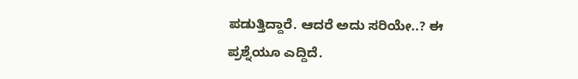ಪಡುತ್ತಿದ್ದಾರೆ. ಆದರೆ ಅದು ಸರಿಯೇ..? ಈ ಪ್ರಶ್ನೆಯೂ ಎದ್ದಿದೆ.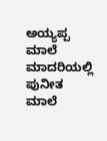ಅಯ್ಯಪ್ಪ ಮಾಲೆ ಮಾದರಿಯಲ್ಲಿ ಪುನೀತ ಮಾಲೆ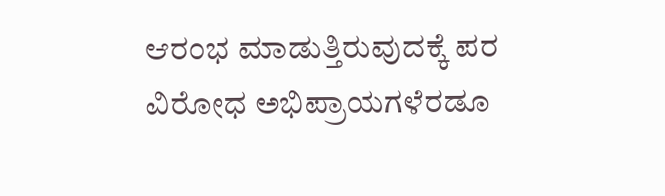ಆರಂಭ ಮಾಡುತ್ತಿರುವುದಕ್ಕೆ ಪರ ವಿರೋಧ ಅಭಿಪ್ರಾಯಗಳೆರಡೂ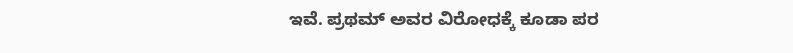ಇವೆ. ಪ್ರಥಮ್ ಅವರ ವಿರೋಧಕ್ಕೆ ಕೂಡಾ ಪರ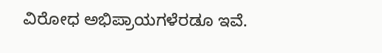ವಿರೋಧ ಅಭಿಪ್ರಾಯಗಳೆರಡೂ ಇವೆ.